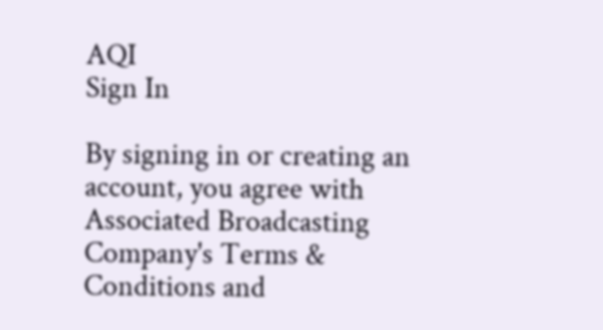AQI
Sign In

By signing in or creating an account, you agree with Associated Broadcasting Company's Terms & Conditions and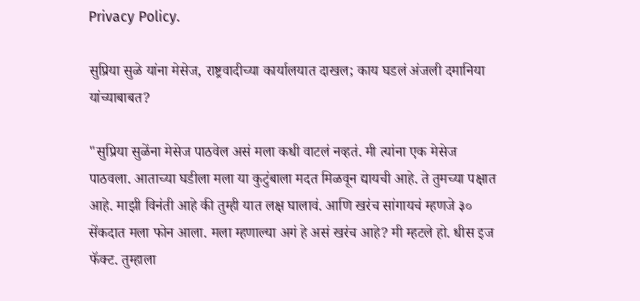Privacy Policy.

सुप्रिया सुळे यांना मेसेज, राष्ट्रवादीच्या कार्यालयात दाखल; काय घडलं अंजली दमानिया यांच्याबाबत?

"सुप्रिया सुळेंना मेसेज पाठवेल असं मला कधी वाटलं नव्हतं. मी त्यांना एक मेसेज पाठवला. आताच्या घडीला मला या कुटुंबाला मदत मिळवून द्यायची आहे. ते तुमच्या पक्षात आहे. माझी विनंती आहे की तुम्ही यात लक्ष घालावं. आणि खरंच सांगायचं म्हणजे ३० सेंकदात मला फोन आला. मला म्हणाल्या अगं हे असं खरंच आहे? मी म्हटले हो. धीस इज फॅक्ट. तुम्हाला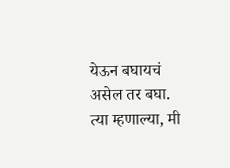येऊन बघायचं असेल तर बघा. त्या म्हणाल्या, मी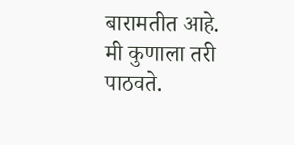बारामतीत आहे. मी कुणाला तरी पाठवते.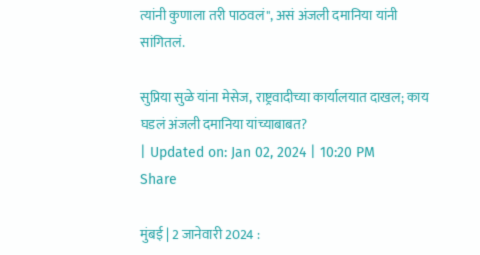त्यांनी कुणाला तरी पाठवलं", असं अंजली दमानिया यांनी सांगितलं.

सुप्रिया सुळे यांना मेसेज, राष्ट्रवादीच्या कार्यालयात दाखल; काय घडलं अंजली दमानिया यांच्याबाबत?
| Updated on: Jan 02, 2024 | 10:20 PM
Share

मुंबई | 2 जानेवारी 2024 :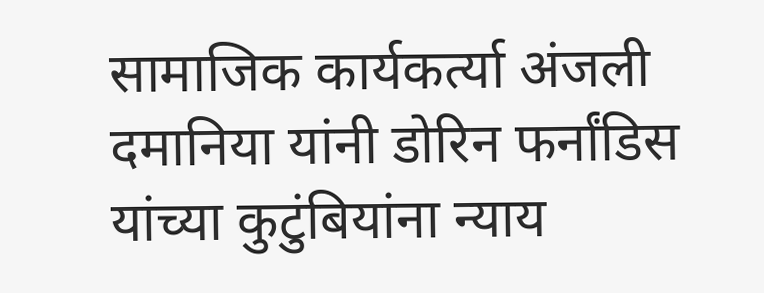सामाजिक कार्यकर्त्या अंजली दमानिया यांनी डोरिन फर्नांडिस यांच्या कुटुंबियांना न्याय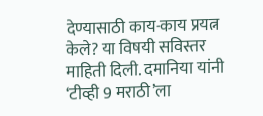देण्यासाठी काय-काय प्रयत्न केले? या विषयी सविस्तर माहिती दिली. दमानिया यांनी ‘टीव्ही 9 मराठी’ला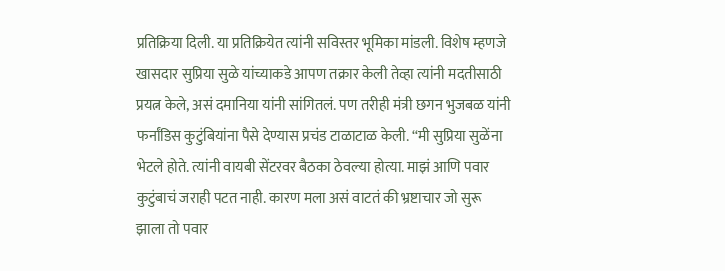प्रतिक्रिया दिली. या प्रतिक्रियेत त्यांनी सविस्तर भूमिका मांडली. विशेष म्हणजे खासदार सुप्रिया सुळे यांच्याकडे आपण तक्रार केली तेव्हा त्यांनी मदतीसाठी प्रयत्न केले, असं दमानिया यांनी सांगितलं. पण तरीही मंत्री छगन भुजबळ यांनी फर्नांडिस कुटुंबियांना पैसे देण्यास प्रचंड टाळाटाळ केली. “मी सुप्रिया सुळेंना भेटले होते. त्यांनी वायबी सेंटरवर बैठका ठेवल्या होत्या. माझं आणि पवार कुटुंबाचं जराही पटत नाही. कारण मला असं वाटतं की भ्रष्टाचार जो सुरू झाला तो पवार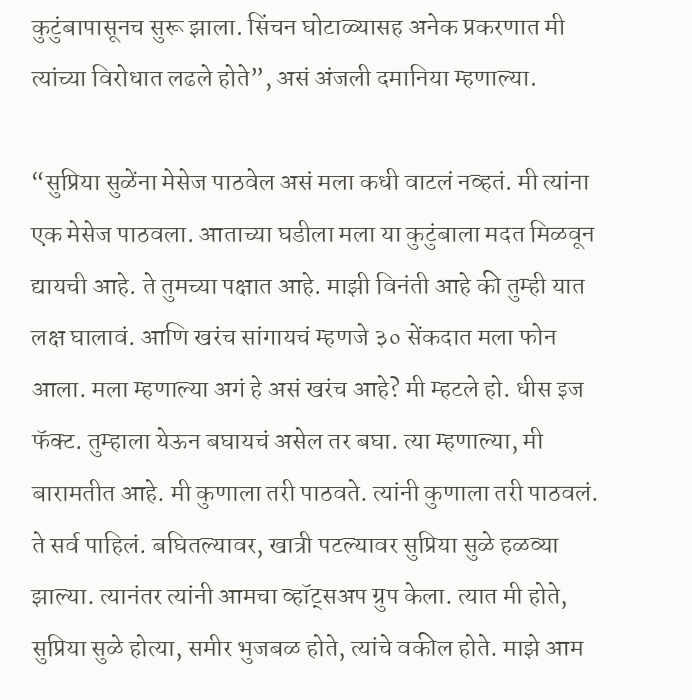कुटुंबापासूनच सुरू झाला. सिंचन घोटाळ्यासह अनेक प्रकरणात मी त्यांच्या विरोधात लढले होते”, असं अंजली दमानिया म्हणाल्या.

“सुप्रिया सुळेंना मेसेज पाठवेल असं मला कधी वाटलं नव्हतं. मी त्यांना एक मेसेज पाठवला. आताच्या घडीला मला या कुटुंबाला मदत मिळवून द्यायची आहे. ते तुमच्या पक्षात आहे. माझी विनंती आहे की तुम्ही यात लक्ष घालावं. आणि खरंच सांगायचं म्हणजे ३० सेंकदात मला फोन आला. मला म्हणाल्या अगं हे असं खरंच आहे? मी म्हटले हो. धीस इज फॅक्ट. तुम्हाला येऊन बघायचं असेल तर बघा. त्या म्हणाल्या, मी बारामतीत आहे. मी कुणाला तरी पाठवते. त्यांनी कुणाला तरी पाठवलं. ते सर्व पाहिलं. बघितल्यावर, खात्री पटल्यावर सुप्रिया सुळे हळव्या झाल्या. त्यानंतर त्यांनी आमचा व्हॉट्सअप ग्रुप केला. त्यात मी होते, सुप्रिया सुळे होत्या, समीर भुजबळ होते, त्यांचे वकील होते. माझे आम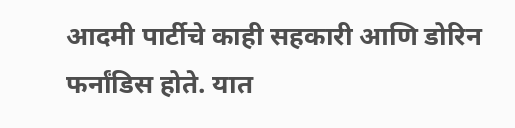आदमी पार्टीचे काही सहकारी आणि डोरिन फर्नांडिस होते. यात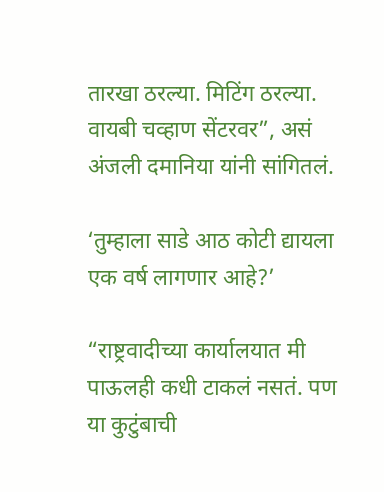तारखा ठरल्या. मिटिंग ठरल्या. वायबी चव्हाण सेंटरवर”, असं अंजली दमानिया यांनी सांगितलं.

‘तुम्हाला साडे आठ कोटी द्यायला एक वर्ष लागणार आहे?’

“राष्ट्रवादीच्या कार्यालयात मी पाऊलही कधी टाकलं नसतं. पण या कुटुंबाची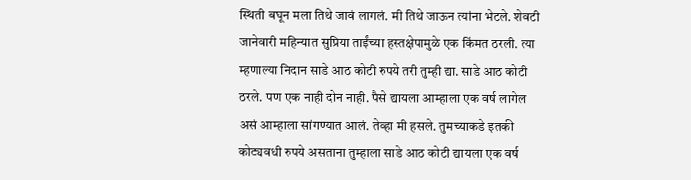स्थिती बघून मला तिथे जावं लागलं. मी तिथे जाऊन त्यांना भेटले. शेवटी जानेवारी महिन्यात सुप्रिया ताईंच्या हस्तक्षेपामुळे एक किंमत ठरली. त्या म्हणाल्या निदान साडे आठ कोटी रुपये तरी तुम्ही द्या. साडे आठ कोटी ठरले. पण एक नाही दोन नाही. पैसे द्यायला आम्हाला एक वर्ष लागेल असं आम्हाला सांगण्यात आलं. तेव्हा मी हसले. तुमच्याकडे इतकी कोट्यवधी रुपये असताना तुम्हाला साडे आठ कोटी द्यायला एक वर्ष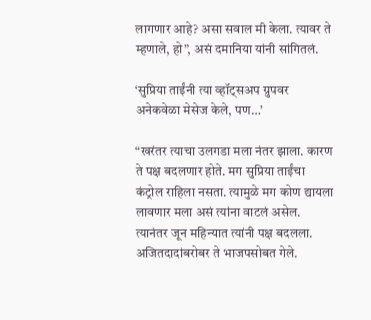लागणार आहे? असा सवाल मी केला. त्यावर ते म्हणाले, हो”, असं दमानिया यांनी सांगितलं.

‘सुप्रिया ताईंनी त्या व्हॉट्सअप ग्रुपवर अनेकवेळा मेसेज केले, पण…’

“खरंतर त्याचा उलगडा मला नंतर झाला. कारण ते पक्ष बदलणार होते. मग सुप्रिया ताईंचा कंट्रोल राहिला नसता. त्यामुळे मग कोण द्यायला लावणार मला असं त्यांना वाटलं असेल. त्यानंतर जून महिन्यात त्यांनी पक्ष बदलला. अजितदादांबरोबर ते भाजपसोबत गेले.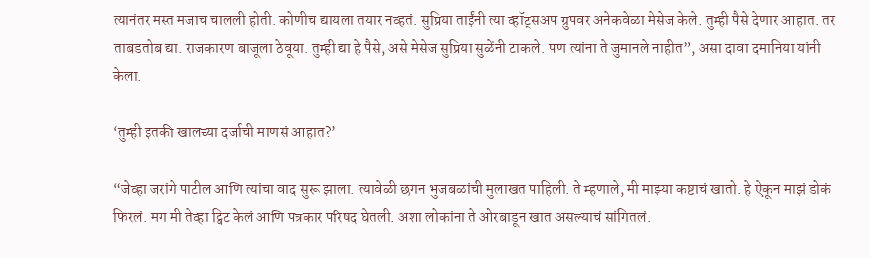त्यानंतर मस्त मजाच चालली होती. कोणीच द्यायला तयार नव्हतं. सुप्रिया ताईंनी त्या व्हॉट्सअप ग्रुपवर अनेकवेळा मेसेज केले. तुम्ही पैसे देणार आहात. तर ताबडतोब द्या. राजकारण बाजूला ठेवूया. तुम्ही द्या हे पैसे, असे मेसेज सुप्रिया सुळेंनी टाकले. पण त्यांना ते जुमानले नाहीत”, असा दावा दमानिया यांनी केला.

‘तुम्ही इतकी खालच्या दर्जाची माणसं आहात?’

“जेव्हा जरांगे पाटील आणि त्यांचा वाद सुरू झाला. त्यावेळी छगन भुजबळांची मुलाखत पाहिली. ते म्हणाले, मी माझ्या कष्टाचं खातो. हे ऐकून माझं डोकं फिरलं. मग मी तेव्हा ट्विट केलं आणि पत्रकार परिषद घेतली. अशा लोकांना ते ओरबाडून खात असल्याचं सांगितलं.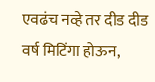एवढंच नव्हे तर दीड दीड वर्ष मिटिंगा होऊन,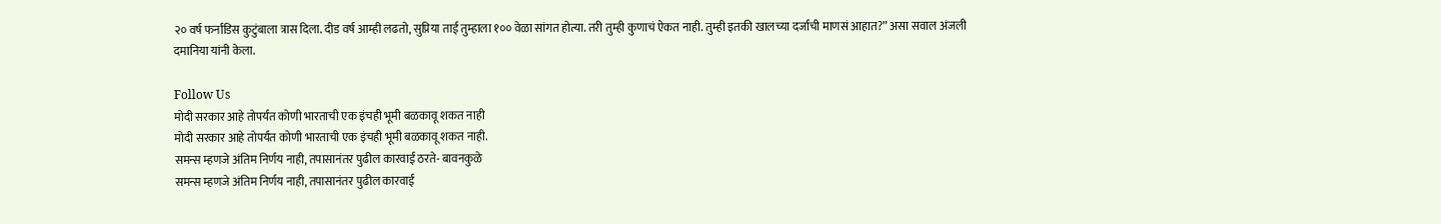२० वर्ष फर्नांडिस कुटुंबाला त्रास दिला. दीड वर्ष आम्ही लढतो, सुप्रिया ताई तुम्हाला १०० वेळा सांगत होत्या. तरी तुम्ही कुणाचं ऐकत नाही. तुम्ही इतकी खालच्या दर्जाची माणसं आहात?” असा सवाल अंजली दमानिया यांनी केला.

Follow Us
मोदी सरकार आहे तोपर्यंत कोणी भारताची एक इंचही भूमी बळकावू शकत नाही
मोदी सरकार आहे तोपर्यंत कोणी भारताची एक इंचही भूमी बळकावू शकत नाही.
समन्स म्हणजे अंतिम निर्णय नाही, तपासानंतर पुढील कारवाई ठरते- बावनकुळे
समन्स म्हणजे अंतिम निर्णय नाही, तपासानंतर पुढील कारवाई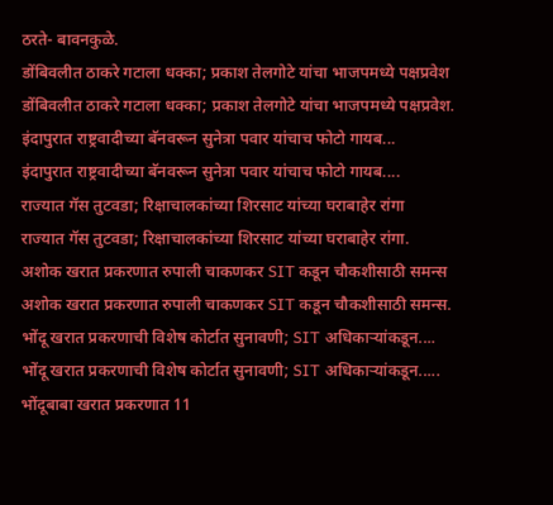ठरते- बावनकुळे.
डोंबिवलीत ठाकरे गटाला धक्का; प्रकाश तेलगोटे यांचा भाजपमध्ये पक्षप्रवेश
डोंबिवलीत ठाकरे गटाला धक्का; प्रकाश तेलगोटे यांचा भाजपमध्ये पक्षप्रवेश.
इंदापुरात राष्ट्रवादीच्या बॅनवरून सुनेत्रा पवार यांचाच फोटो गायब...
इंदापुरात राष्ट्रवादीच्या बॅनवरून सुनेत्रा पवार यांचाच फोटो गायब....
राज्यात गॅस तुटवडा; रिक्षाचालकांच्या शिरसाट यांच्या घराबाहेर रांगा
राज्यात गॅस तुटवडा; रिक्षाचालकांच्या शिरसाट यांच्या घराबाहेर रांगा.
अशोक खरात प्रकरणात रुपाली चाकणकर SIT कडून चौकशीसाठी समन्स
अशोक खरात प्रकरणात रुपाली चाकणकर SIT कडून चौकशीसाठी समन्स.
भोंदू खरात प्रकरणाची विशेष कोर्टात सुनावणी; SIT अधिकाऱ्यांकडून....
भोंदू खरात प्रकरणाची विशेष कोर्टात सुनावणी; SIT अधिकाऱ्यांकडून.....
भोंदूबाबा खरात प्रकरणात 11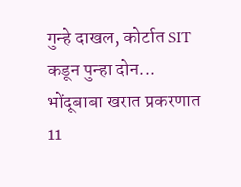गुन्हे दाखल, कोर्टात SIT कडून पुन्हा दोन...
भोंदूबाबा खरात प्रकरणात 11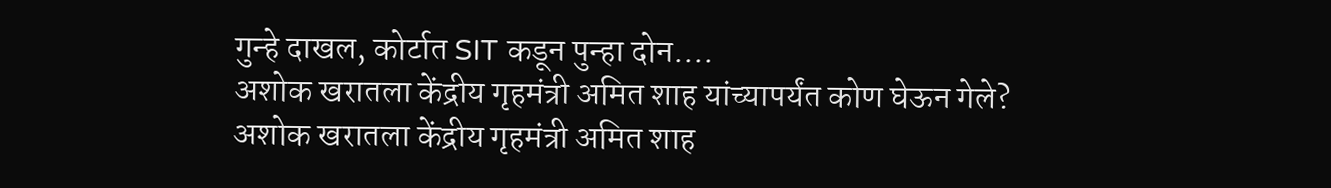गुन्हे दाखल, कोर्टात SIT कडून पुन्हा दोन....
अशोक खरातला केंद्रीय गृहमंत्री अमित शाह यांच्यापर्यंत कोण घेऊन गेले?
अशोक खरातला केंद्रीय गृहमंत्री अमित शाह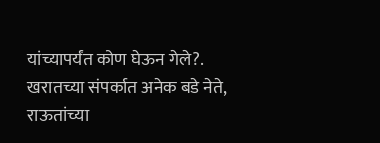यांच्यापर्यंत कोण घेऊन गेले?.
खरातच्या संपर्कात अनेक बडे नेते, राऊतांच्या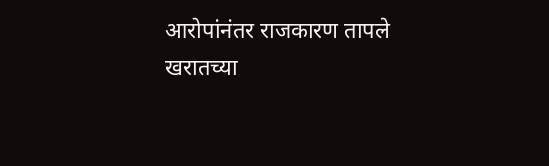आरोपांनंतर राजकारण तापले
खरातच्या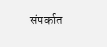संपर्कात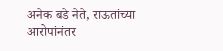अनेक बडे नेते, राऊतांच्या आरोपांनंतर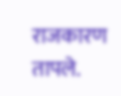राजकारण तापले.